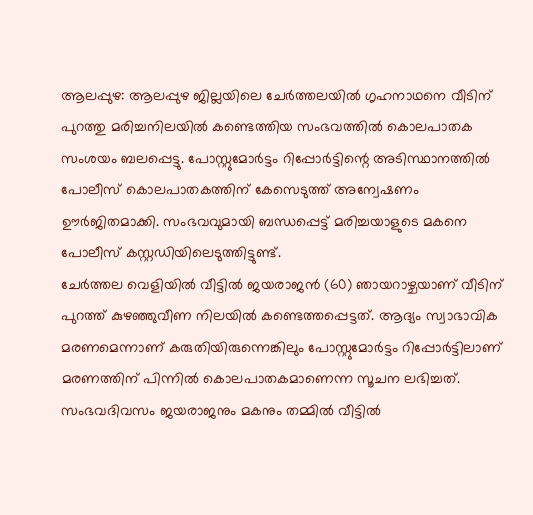ആലപ്പുഴ: ആലപ്പുഴ ജില്ലയിലെ ചേർത്തലയിൽ ഗൃഹനാഥനെ വീടിന് പുറത്തു മരിച്ചനിലയിൽ കണ്ടെത്തിയ സംഭവത്തിൽ കൊലപാതക സംശയം ബലപ്പെട്ടു. പോസ്റ്റുമോർട്ടം റിപ്പോർട്ടിന്റെ അടിസ്ഥാനത്തിൽ പോലീസ് കൊലപാതകത്തിന് കേസെടുത്ത് അന്വേഷണം ഊർജിതമാക്കി. സംഭവവുമായി ബന്ധപ്പെട്ട് മരിച്ചയാളുടെ മകനെ പോലീസ് കസ്റ്റഡിയിലെടുത്തിട്ടുണ്ട്.
ചേർത്തല വെളിയിൽ വീട്ടിൽ ജയരാജൻ (60) ഞായറാഴ്ചയാണ് വീടിന് പുറത്ത് കുഴഞ്ഞുവീണ നിലയിൽ കണ്ടെത്തപ്പെട്ടത്. ആദ്യം സ്വാഭാവിക മരണമെന്നാണ് കരുതിയിരുന്നെങ്കിലും പോസ്റ്റുമോർട്ടം റിപ്പോർട്ടിലാണ് മരണത്തിന് പിന്നിൽ കൊലപാതകമാണെന്ന സൂചന ലഭിച്ചത്.
സംഭവദിവസം ജയരാജനും മകനും തമ്മിൽ വീട്ടിൽ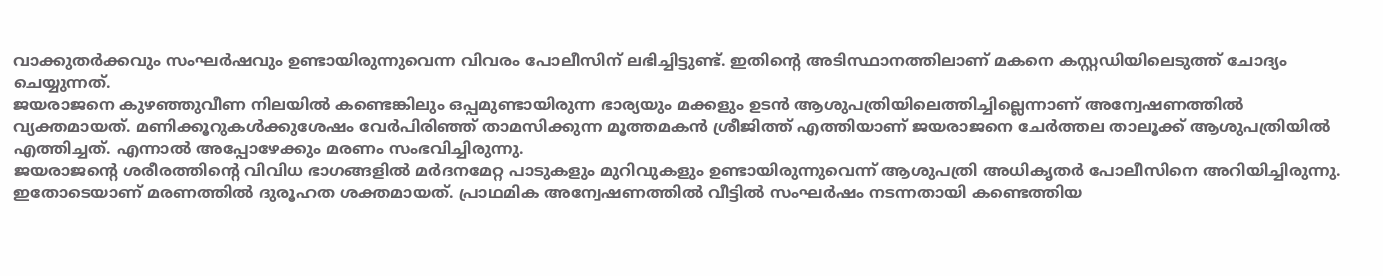വാക്കുതർക്കവും സംഘർഷവും ഉണ്ടായിരുന്നുവെന്ന വിവരം പോലീസിന് ലഭിച്ചിട്ടുണ്ട്. ഇതിന്റെ അടിസ്ഥാനത്തിലാണ് മകനെ കസ്റ്റഡിയിലെടുത്ത് ചോദ്യം ചെയ്യുന്നത്.
ജയരാജനെ കുഴഞ്ഞുവീണ നിലയിൽ കണ്ടെങ്കിലും ഒപ്പമുണ്ടായിരുന്ന ഭാര്യയും മക്കളും ഉടൻ ആശുപത്രിയിലെത്തിച്ചില്ലെന്നാണ് അന്വേഷണത്തിൽ വ്യക്തമായത്. മണിക്കൂറുകൾക്കുശേഷം വേർപിരിഞ്ഞ് താമസിക്കുന്ന മൂത്തമകൻ ശ്രീജിത്ത് എത്തിയാണ് ജയരാജനെ ചേർത്തല താലൂക്ക് ആശുപത്രിയിൽ എത്തിച്ചത്. എന്നാൽ അപ്പോഴേക്കും മരണം സംഭവിച്ചിരുന്നു.
ജയരാജന്റെ ശരീരത്തിന്റെ വിവിധ ഭാഗങ്ങളിൽ മർദനമേറ്റ പാടുകളും മുറിവുകളും ഉണ്ടായിരുന്നുവെന്ന് ആശുപത്രി അധികൃതർ പോലീസിനെ അറിയിച്ചിരുന്നു. ഇതോടെയാണ് മരണത്തിൽ ദുരൂഹത ശക്തമായത്. പ്രാഥമിക അന്വേഷണത്തിൽ വീട്ടിൽ സംഘർഷം നടന്നതായി കണ്ടെത്തിയ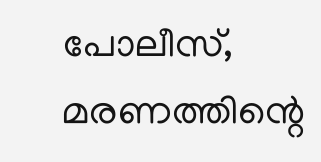പോലീസ്, മരണത്തിന്റെ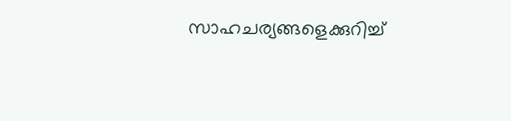സാഹചര്യങ്ങളെക്കുറിച്ച്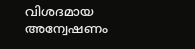വിശദമായ അന്വേഷണം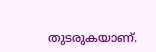തുടരുകയാണ്.